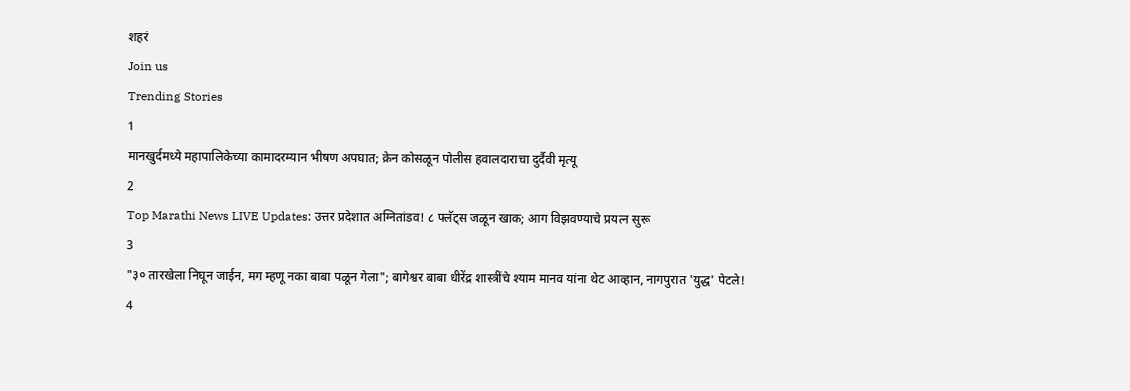शहरं
Join us
Trending Stories
1
मानखुर्दमध्ये महापालिकेच्या कामादरम्यान भीषण अपघात; क्रेन कोसळून पोलीस हवालदाराचा दुर्दैवी मृत्यू
2
Top Marathi News LIVE Updates: उत्तर प्रदेशात अग्नितांडव! ८ फ्लॅट्स जळून खाक; आग विझवण्याचे प्रयत्न सुरू
3
"३० तारखेला निघून जाईन, मग म्हणू नका बाबा पळून गेला"; बागेश्वर बाबा धीरेंद्र शास्त्रींचे श्याम मानव यांना थेट आव्हान, नागपुरात 'युद्ध' पेटले!
4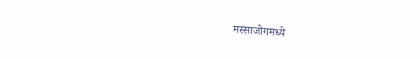मस्साजोगमध्ये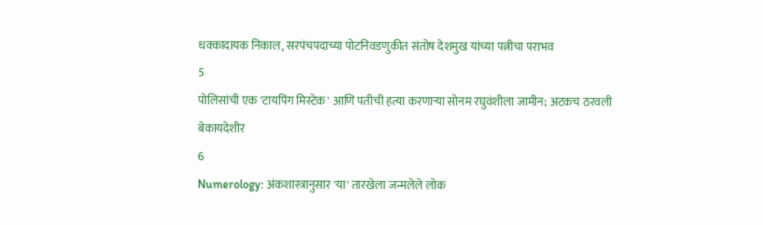धक्कादायक निकाल, सरपंचपदाच्या पोटनिवडणुकीत संतोष देशमुख यांच्या पत्नीचा पराभव
5
पोलिसांची एक 'टायपिंग मिस्टेक' आणि पतीची हत्या करणाऱ्या सोनम रघुवंशीला जामीन; अटकच ठरवली बेकायदेशीर
6
Numerology: अंकशास्त्रानुसार 'या' तारखेला जन्मलेले लोक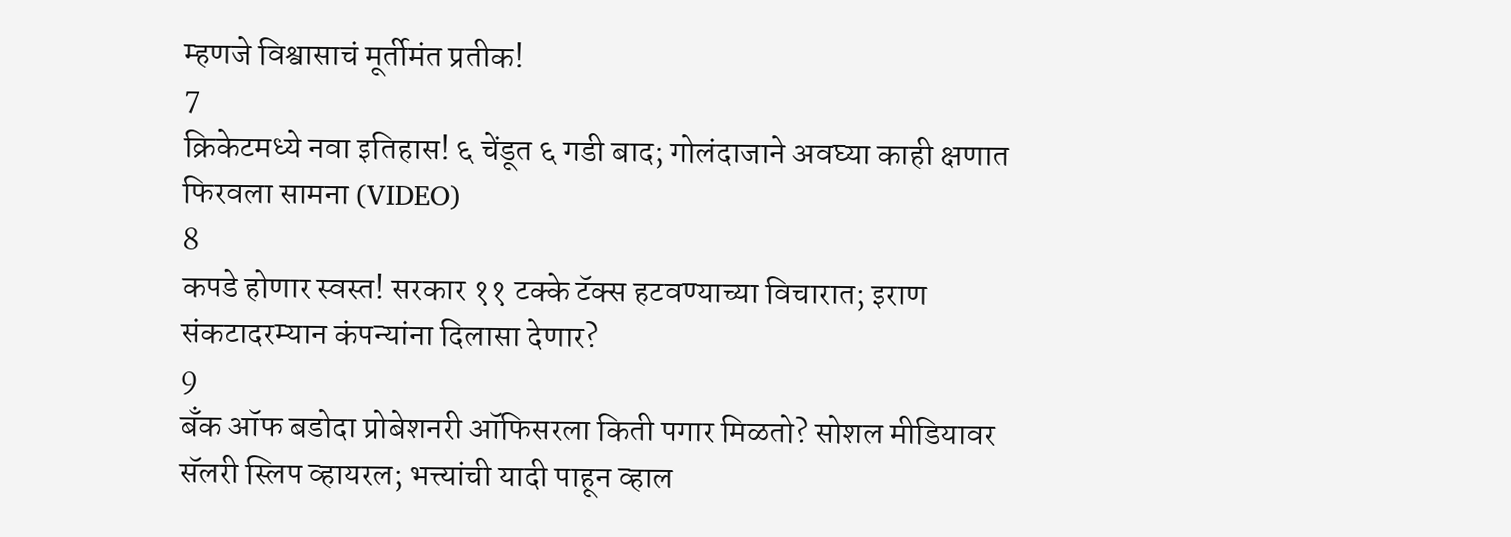म्हणजे विश्वासाचं मूर्तीमंत प्रतीक!
7
क्रिकेटमध्ये नवा इतिहास! ६ चेंडूत ६ गडी बाद; गोलंदाजाने अवघ्या काही क्षणात फिरवला सामना (VIDEO)
8
कपडे होणार स्वस्त! सरकार ११ टक्के टॅक्स हटवण्याच्या विचारात; इराण संकटादरम्यान कंपन्यांना दिलासा देणार?
9
बँक ऑफ बडोदा प्रोबेशनरी ऑफिसरला किती पगार मिळतो? सोशल मीडियावर सॅलरी स्लिप व्हायरल; भत्त्यांची यादी पाहून व्हाल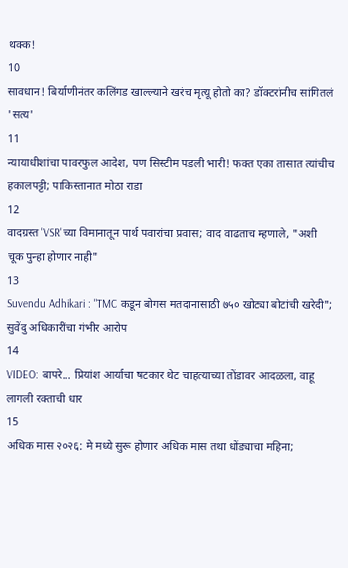थक्क!
10
सावधान! बिर्याणीनंतर कलिंगड खाल्ल्याने खरंच मृत्यू होतो का? डॉक्टरांनीच सांगितलं 'सत्य'
11
न्यायाधीशांचा पावरफुल आदेश, पण सिस्टीम पडली भारी! फक्त एका तासात त्यांचीच हकालपट्टी; पाकिस्तानात मोठा राडा
12
वादग्रस्त 'VSR'च्या विमानातून पार्थ पवारांचा प्रवास; वाद वाढताच म्हणाले, "अशी चूक पुन्हा होणार नाही"
13
Suvendu Adhikari : "TMC कडून बोगस मतदानासाठी ७५० खोट्या बोटांची खरेदी"; सुवेंदु अधिकारींचा गंभीर आरोप
14
VIDEO: बापरे... प्रियांश आर्याचा षटकार थेट चाहत्याच्या तोंडावर आदळला, वाहू लागली रक्ताची धार
15
अधिक मास २०२६: मे मध्ये सुरू होणार अधिक मास तथा धोंड्याचा महिना;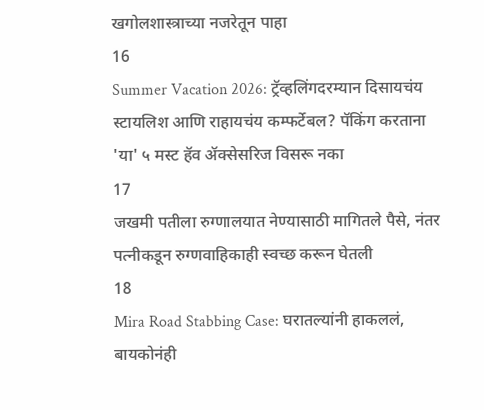खगोलशास्त्राच्या नजरेतून पाहा
16
Summer Vacation 2026: ट्रॅव्हलिंगदरम्यान दिसायचंय स्टायलिश आणि राहायचंय कम्फर्टेबल? पॅकिंग करताना 'या' ५ मस्ट हॅव ॲक्सेसरिज विसरू नका
17
जखमी पतीला रुग्णालयात नेण्यासाठी मागितले पैसे, नंतर पत्नीकडून रुग्णवाहिकाही स्वच्छ करून घेतली
18
Mira Road Stabbing Case: घरातल्यांनी हाकललं, बायकोनंही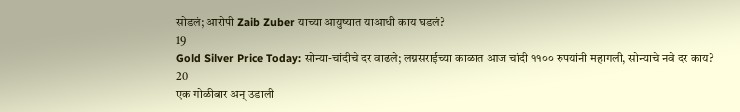सोडलं; आरोपी Zaib Zuber याच्या आयुष्यात याआधी काय घडलं?
19
Gold Silver Price Today: सोन्या-चांदीचे दर वाढले; लग्नसराईच्या काळात आज चांदी ११०० रुपयांनी महागली, सोन्याचे नवे दर काय?
20
एक गोळीबार अन् उडाली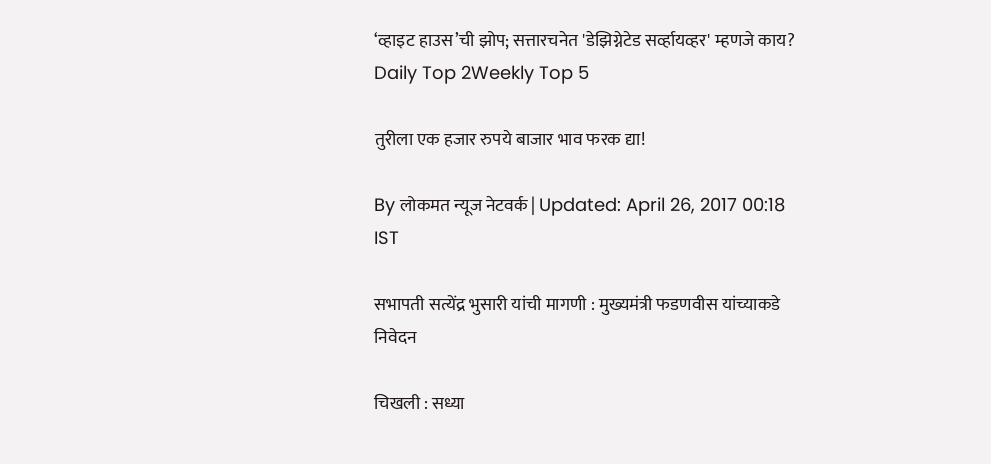‘व्हाइट हाउस’ची झोप; सत्तारचनेत 'डेझिग्नेटेड सर्व्हायव्हर' म्हणजे काय?
Daily Top 2Weekly Top 5

तुरीला एक हजार रुपये बाजार भाव फरक द्या!

By लोकमत न्यूज नेटवर्क | Updated: April 26, 2017 00:18 IST

सभापती सत्येंद्र भुसारी यांची मागणी : मुख्यमंत्री फडणवीस यांच्याकडे निवेदन

चिखली : सध्या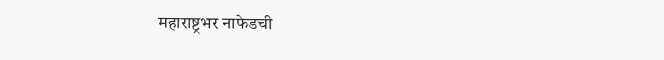महाराष्ट्रभर नाफेडची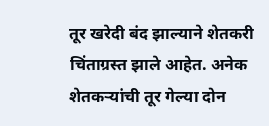तूर खरेदी बंद झाल्याने शेतकरी चिंताग्रस्त झाले आहेत. अनेक शेतकऱ्यांची तूर गेल्या दोन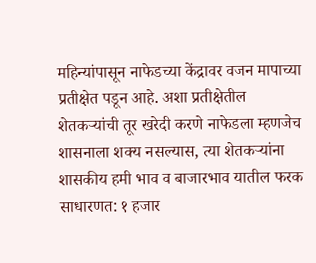महिन्यांपासून नाफेडच्या केंद्रावर वजन मापाच्या प्रतीक्षेत पडून आहे. अशा प्रतीक्षेतील शेतकऱ्यांची तूर खरेदी करणे नाफेडला म्हणजेच शासनाला शक्य नसल्यास, त्या शेतकऱ्यांना शासकीय हमी भाव व बाजारभाव यातील फरक साधारणत: १ हजार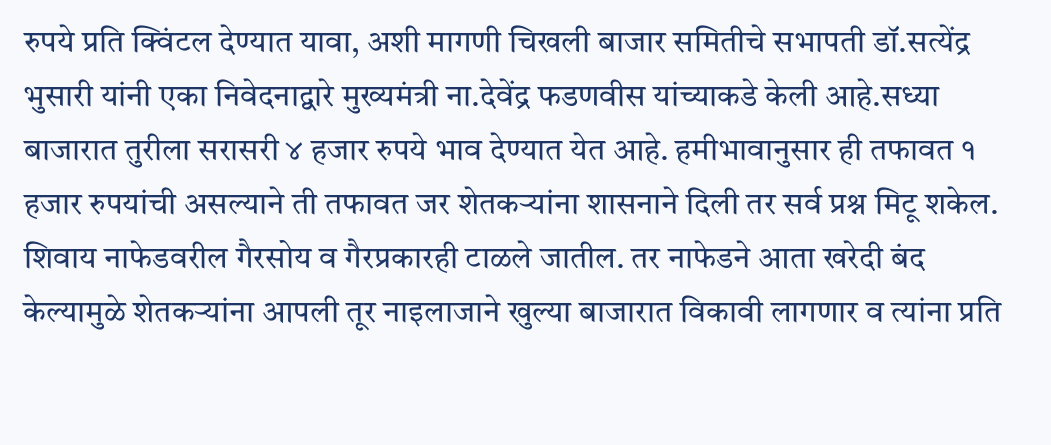रुपये प्रति क्विंटल देण्यात यावा, अशी मागणी चिखली बाजार समितीचे सभापती डॉ.सत्येंद्र भुसारी यांनी एका निवेदनाद्वारे मुख्यमंत्री ना.देवेंद्र फडणवीस यांच्याकडे केली आहे.सध्या बाजारात तुरीला सरासरी ४ हजार रुपये भाव देण्यात येत आहे. हमीभावानुसार ही तफावत १ हजार रुपयांची असल्याने ती तफावत जर शेतकऱ्यांना शासनाने दिली तर सर्व प्रश्न मिटू शकेल. शिवाय नाफेडवरील गैरसोय व गैरप्रकारही टाळले जातील. तर नाफेडने आता खरेदी बंद केल्यामुळे शेतकऱ्यांना आपली तूर नाइलाजाने खुल्या बाजारात विकावी लागणार व त्यांना प्रति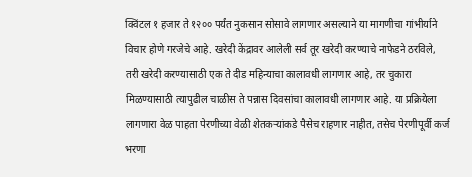क्विंटल १ हजार ते १२०० पर्यंत नुकसान सोसावे लागणार असल्याने या मागणीचा गांभीर्याने विचार होणे गरजेचे आहे. खरेदी केंद्रावर आलेली सर्व तूर खरेदी करण्याचे नाफेडने ठरविले, तरी खरेदी करण्यासाठी एक ते दीड महिन्याचा कालावधी लागणार आहे, तर चुकारा मिळण्यासाठी त्यापुढील चाळीस ते पन्नास दिवसांचा कालावधी लागणार आहे. या प्रक्रियेला लागणारा वेळ पाहता पेरणीच्या वेळी शेतकऱ्यांकडे पैसेच राहणार नाहीत, तसेच पेरणीपूर्वी कर्ज भरणा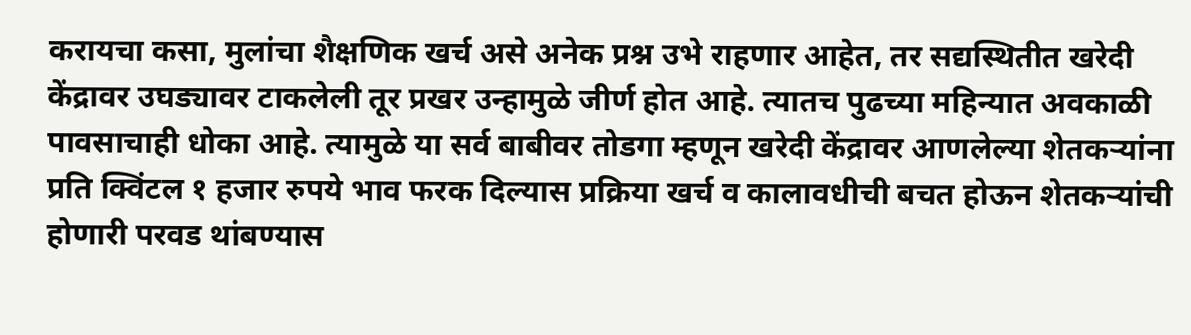करायचा कसा, मुलांचा शैक्षणिक खर्च असे अनेक प्रश्न उभे राहणार आहेत, तर सद्यस्थितीत खरेदी केंद्रावर उघड्यावर टाकलेली तूर प्रखर उन्हामुळे जीर्ण होत आहे. त्यातच पुढच्या महिन्यात अवकाळी पावसाचाही धोका आहे. त्यामुळे या सर्व बाबीवर तोडगा म्हणून खरेदी केंद्रावर आणलेल्या शेतकऱ्यांना प्रति क्विंटल १ हजार रुपये भाव फरक दिल्यास प्रक्रिया खर्च व कालावधीची बचत होऊन शेतकऱ्यांची होणारी परवड थांबण्यास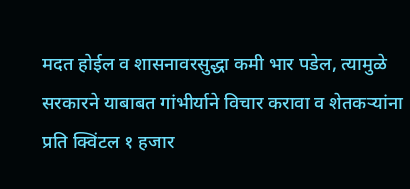मदत होईल व शासनावरसुद्धा कमी भार पडेल, त्यामुळे सरकारने याबाबत गांभीर्याने विचार करावा व शेतकऱ्यांना प्रति क्विंटल १ हजार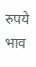रुपये भाव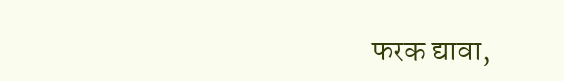फरक द्यावा,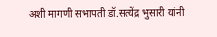अशी मागणी सभापती डॉ.सत्येंद्र भुसारी यांनी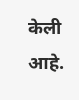केली आहे.